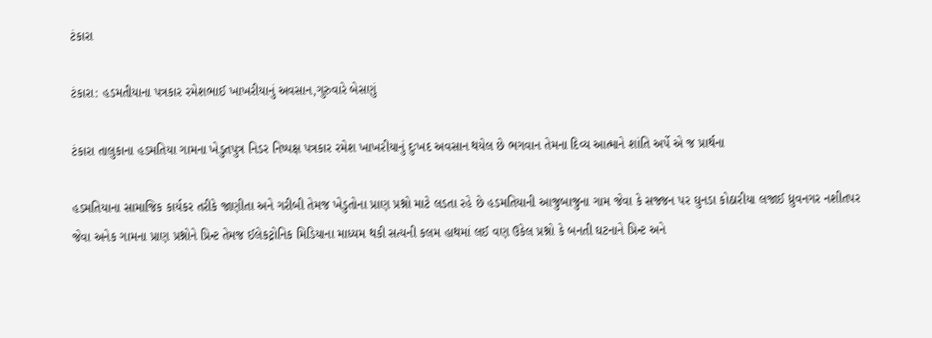ટંકારા

ટંકારા: હડમતીયાના પત્રકાર રમેશભાઈ ખાખરીયાનું અવસાન,ગુરુવારે બેસણું

ટંકારા તાલુકાના હડમતિયા ગામના ખેડુતપુત્ર નિડર નિષ્પક્ષ પત્રકાર રમેશ ખાખરીયાનું દુઃખદ અવસાન થયેલ છે ભગવાન તેમના દિવ્ય આત્માને શાંતિ અર્પે એ જ પ્રાર્થના

હડમતિયાના સામાજિક કાર્યકર તરીકે જાણીતા અને ગરીબી તેમજ ખેડુતોના પ્રાણ પ્રશ્નો માટે લડતા રહે છે હડમતિયાની આજુબાજુના ગામ જેવા કે સજ્જન પર ઘુનડા કોઠારીયા લજાઈ ધ્રુવનગર નશીતપર જેવા અનેક ગામના પ્રાણ પ્રશ્નોને પ્રિન્ટ તેમજ ઈલેકટ્રોનિક મિડિયાના માધ્યમ થકી સત્યની કલમ હાથમાં લઈ વણ ઉકેલ પ્રશ્નો કે બનતી ઘટનાને પ્રિન્ટ અને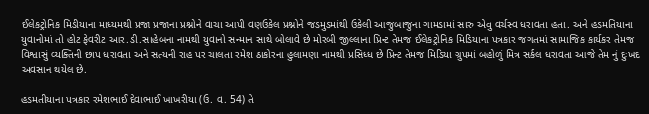ઈલેકટ્રોનિક મિડીયાના માધ્યમથી પ્રજા પ્રજાના પ્રશ્નોને વાચા આપી વણઉકેલ પ્રશ્નોને જડમુડમાંથી ઉકેલી આજુબાજુના ગામડામાં સારુ એવુ વર્ચસ્વ ધરાવતા હતા. અને હડમતિયાના યુવાનોમાં તો હોટ ફેવરીટ આર.ડી.સાહેબના નામથી યુવાનો સન્માન સાથે બોલાવે છે મોરબી જીલ્લાના પ્રિન્ટ તેમજ ઈલેકટ્રોનિક મિડિયાના પત્રકાર જગતમાં સામાજિક કાર્યકર તેમજ વિશ્વાસું વ્યક્તિની છાપ ધરાવતા અને સત્યની રાહ પર ચાલતા રમેશ ઠાકોરના હુલામણા નામથી પ્રસિધ્ધ છે પ્રિન્ટ તેમજ મિડિયા ગ્રુપમાં બહોળું મિત્ર સર્કલ ધરાવતા આજે તેમ નું દુઃખદ અવસાન થયેલ છે.

હડમતીયાના પત્રકાર રમેશભાઈ દેવાભાઈ ખાખરીયા (ઉ. વ. 54) તે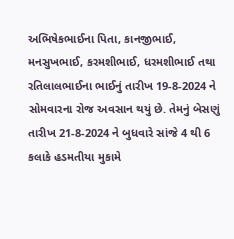અભિષેકભાઈના પિતા, કાનજીભાઈ, મનસુખભાઈ, કરમશીભાઈ, ધરમશીભાઈ તથા રતિલાલભાઈના ભાઈનું તારીખ 19-8-2024 ને સોમવારના રોજ અવસાન થયું છે. તેમનું બેસણું તારીખ 21-8-2024 ને બુધવારે સાંજે 4 થી 6 કલાકે હડમતીયા મુકામે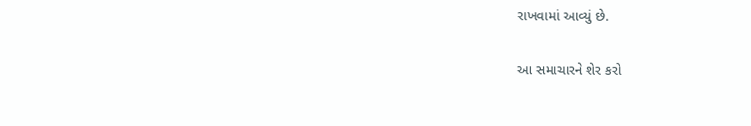રાખવામાં આવ્યું છે.

આ સમાચારને શેર કરો